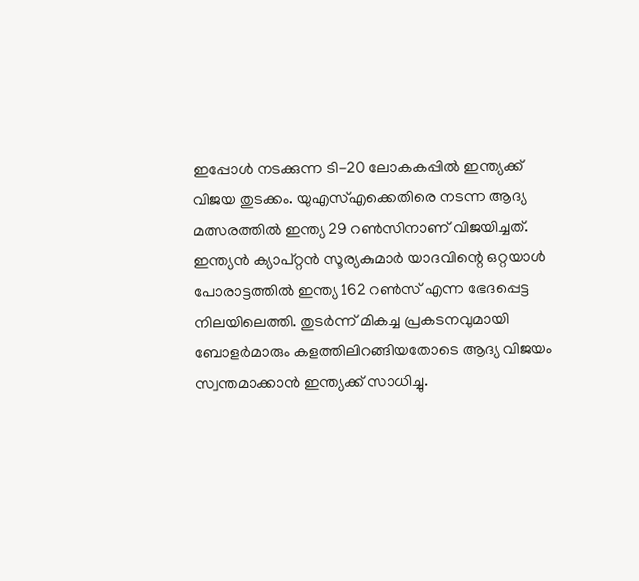ഇപ്പോൾ നടക്കുന്ന ടി-20 ലോകകപ്പിൽ ഇന്ത്യക്ക് വിജയ തുടക്കം. യുഎസ്എക്കെതിരെ നടന്ന ആദ്യ മത്സരത്തിൽ ഇന്ത്യ 29 റൺസിനാണ് വിജയിച്ചത്. ഇന്ത്യൻ ക്യാപ്റ്റൻ സൂര്യകുമാർ യാദവിന്റെ ഒറ്റയാൾ പോരാട്ടത്തിൽ ഇന്ത്യ 162 റൺസ് എന്ന ഭേദപ്പെട്ട നിലയിലെത്തി. തുടർന്ന് മികച്ച പ്രകടനവുമായി ബോളർമാരും കളത്തിലിറങ്ങിയതോടെ ആദ്യ വിജയം സ്വന്തമാക്കാൻ ഇന്ത്യക്ക് സാധിച്ചു.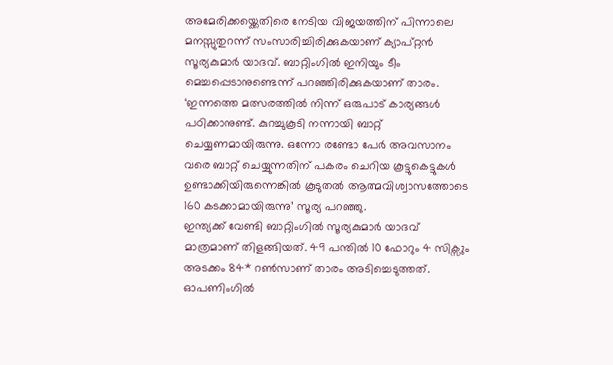അമേരിക്കയ്ക്കെതിരെ നേടിയ വിജയത്തിന് പിന്നാലെ മനസ്സുതുറന്ന് സംസാരിച്ചിരിക്കുകയാണ് ക്യാപ്റ്റൻ സൂര്യകുമാർ യാദവ്. ബാറ്റിംഗിൽ ഇനിയും ടീം മെച്ചപ്പെടാനുണ്ടെന്ന് പറഞ്ഞിരിക്കുകയാണ് താരം.
‘ഇന്നത്തെ മത്സരത്തിൽ നിന്ന് ഒരുപാട് കാര്യങ്ങൾ പഠിക്കാനുണ്ട്. കുറച്ചുകൂടി നന്നായി ബാറ്റ് ചെയ്യണമായിരുന്നു. ഒന്നോ രണ്ടോ പേർ അവസാനം വരെ ബാറ്റ് ചെയ്യുന്നതിന് പകരം ചെറിയ കൂട്ടുകെട്ടുകൾ ഉണ്ടാക്കിയിരുന്നെങ്കിൽ കൂടുതൽ ആത്മവിശ്വാസത്തോടെ 160 കടക്കാമായിരുന്നു’ സൂര്യ പറഞ്ഞു.
ഇന്ത്യക്ക് വേണ്ടി ബാറ്റിംഗിൽ സൂര്യകുമാർ യാദവ് മാത്രമാണ് തിളങ്ങിയത്. 49 പന്തിൽ 10 ഫോറും 4 സിക്സും അടക്കം 84* റൺസാണ് താരം അടിച്ചെടുത്തത്. ഓപണിംഗിൽ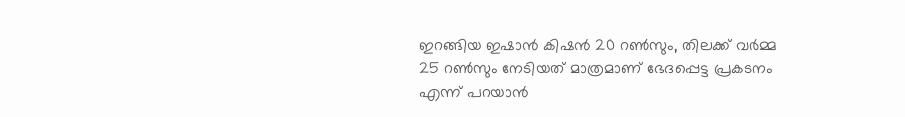ഇറങ്ങിയ ഇഷാൻ കിഷൻ 20 റൺസും, തിലക്ക് വർമ്മ 25 റൺസും നേടിയത് മാത്രമാണ് ഭേദപ്പെട്ട പ്രകടനം എന്ന് പറയാൻ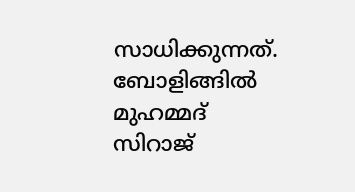സാധിക്കുന്നത്. ബോളിങ്ങിൽ മുഹമ്മദ് സിറാജ്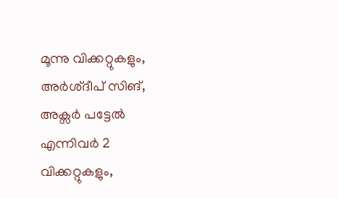മൂന്നു വിക്കറ്റുകളും, അർശ്ദീപ് സിങ്, അക്സർ പട്ടേൽ എന്നിവർ 2 വിക്കറ്റുകളും,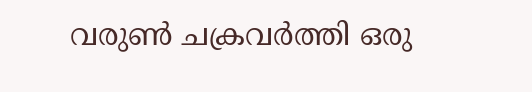വരുൺ ചക്രവർത്തി ഒരു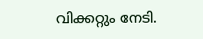വിക്കറ്റും നേടി.